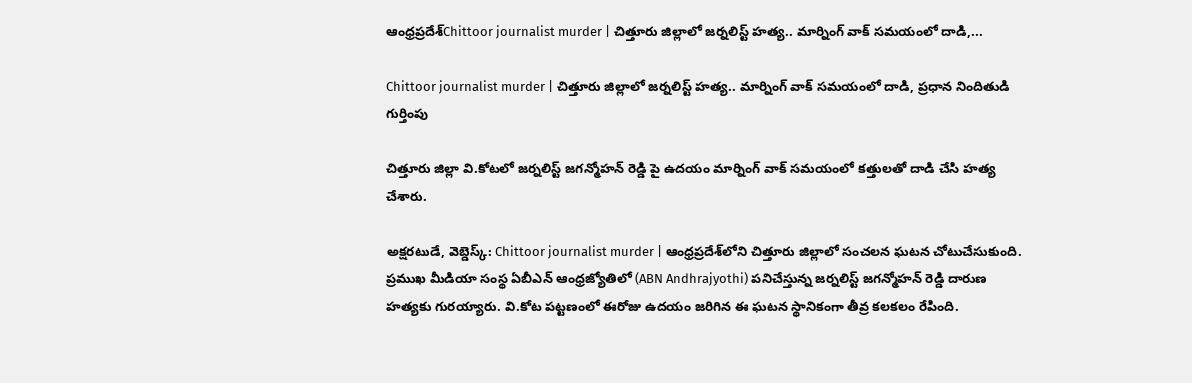ఆంధ్రప్రదేశ్Chittoor journalist murder | చిత్తూరు జిల్లాలో జర్నలిస్ట్ హత్య.. మార్నింగ్ వాక్ స‌మ‌యంలో దాడి,...

Chittoor journalist murder | చిత్తూరు జిల్లాలో జర్నలిస్ట్ హత్య.. మార్నింగ్ వాక్ స‌మ‌యంలో దాడి, ప్రధాన నిందితుడి గుర్తింపు

చిత్తూరు జిల్లా వి.కోటలో జర్నలిస్ట్ జగన్మోహన్ రెడ్డి పై ఉదయం మార్నింగ్ వాక్ సమయంలో కత్తులతో దాడి చేసి హత్య చేశారు.

అక్షరటుడే, వెబ్డెస్క్: Chittoor journalist murder | ఆంధ్రప్రదేశ్‌లోని చిత్తూరు జిల్లాలో సంచలన ఘటన చోటుచేసుకుంది. ప్రముఖ మీడియా సంస్థ ఏబీఎన్ ఆంధ్రజ్యోతిలో (ABN Andhrajyothi) పనిచేస్తున్న జర్నలిస్ట్ జగన్మోహన్ రెడ్డి దారుణ హత్యకు గురయ్యారు. వి.కోట పట్టణంలో ఈరోజు ఉదయం జరిగిన ఈ ఘటన స్థానికంగా తీవ్ర కలకలం రేపింది.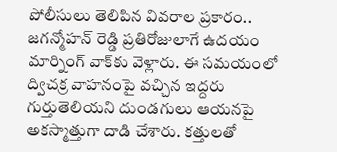పోలీసులు తెలిపిన వివరాల ప్రకారం.. జగన్మోహన్ రెడ్డి ప్రతిరోజులాగే ఉదయం మార్నింగ్ వాక్‌కు వెళ్లారు. ఈ సమయంలో ద్విచక్ర వాహనంపై వచ్చిన ఇద్దరు గుర్తుతెలియని దుండగులు ఆయనపై అకస్మాత్తుగా దాడి చేశారు. కత్తులతో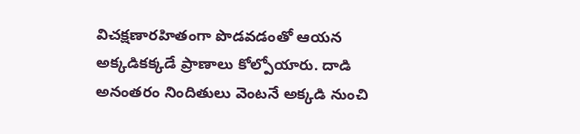విచక్షణారహితంగా పొడవడంతో ఆయన అక్కడికక్కడే ప్రాణాలు కోల్పోయారు. దాడి అనంతరం నిందితులు వెంటనే అక్కడి నుంచి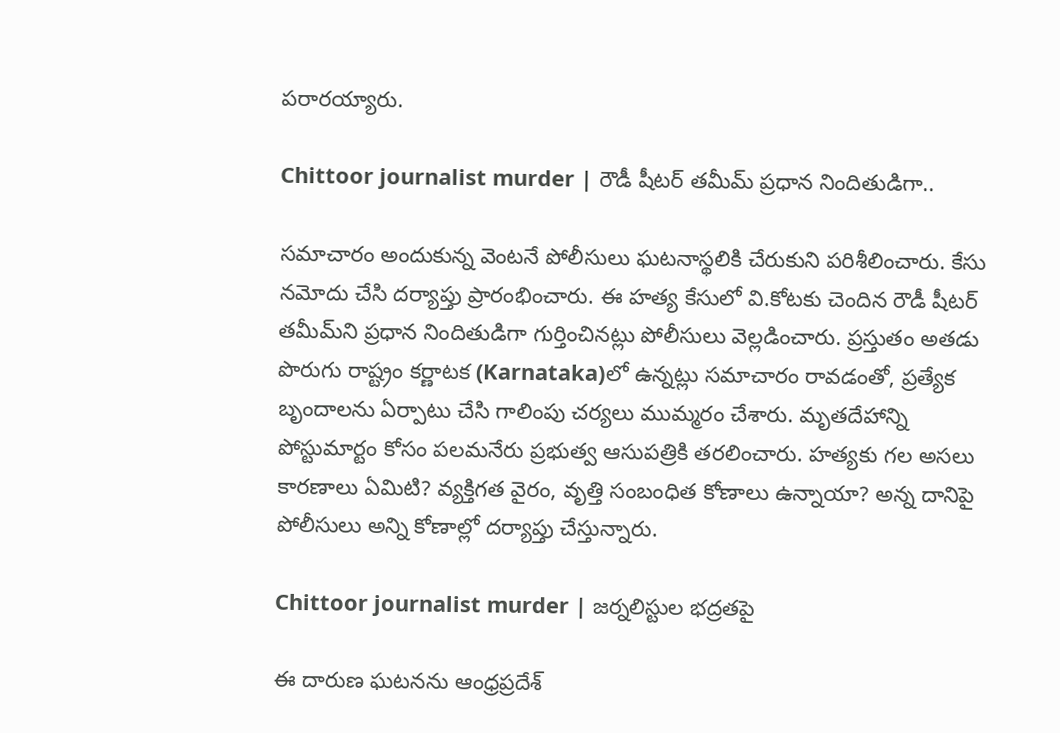పరారయ్యారు.

Chittoor journalist murder | రౌడీ షీట‌ర్ త‌మీమ్‌ ప్ర‌ధాన నిందితుడిగా..

సమాచారం అందుకున్న వెంటనే పోలీసులు ఘటనాస్థలికి చేరుకుని పరిశీలించారు. కేసు నమోదు చేసి దర్యాప్తు ప్రారంభించారు. ఈ హత్య కేసులో వి.కోటకు చెందిన రౌడీ షీట‌ర్ త‌మీమ్‌ని ప్ర‌ధాన నిందితుడిగా గుర్తించినట్లు పోలీసులు వెల్లడించారు. ప్రస్తుతం అతడు పొరుగు రాష్ట్రం కర్ణాటక (Karnataka)లో ఉన్నట్లు సమాచారం రావడంతో, ప్రత్యేక బృందాలను ఏర్పాటు చేసి గాలింపు చర్యలు ముమ్మరం చేశారు. మృతదేహాన్ని పోస్టుమార్టం కోసం పలమనేరు ప్రభుత్వ ఆసుపత్రికి తరలించారు. హత్యకు గల అసలు కారణాలు ఏమిటి? వ్యక్తిగత వైరం, వృత్తి సంబంధిత కోణాలు ఉన్నాయా? అన్న దానిపై పోలీసులు అన్ని కోణాల్లో దర్యాప్తు చేస్తున్నారు.

Chittoor journalist murder | జర్నలిస్టుల భద్రతపై

ఈ దారుణ ఘటనను ఆంధ్రప్రదేశ్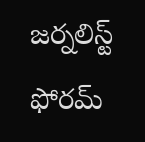జర్నలిస్ట్ ఫోరమ్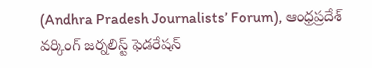(Andhra Pradesh Journalists’ Forum), ఆంధ్రప్రదేశ్ వర్కింగ్ జర్నలిస్ట్ ఫెడరేషన్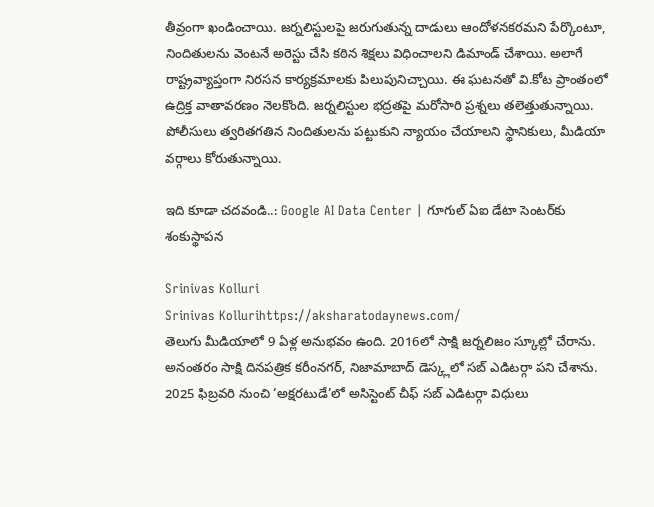తీవ్రంగా ఖండించాయి. జర్నలిస్టులపై జరుగుతున్న దాడులు ఆందోళనకరమని పేర్కొంటూ, నిందితులను వెంటనే అరెస్టు చేసి కఠిన శిక్షలు విధించాలని డిమాండ్ చేశాయి. అలాగే రాష్ట్రవ్యాప్తంగా నిరసన కార్యక్రమాలకు పిలుపునిచ్చాయి. ఈ ఘటనతో వి.కోట ప్రాంతంలో ఉద్రిక్త వాతావరణం నెలకొంది. జర్నలిస్టుల భద్రతపై మరోసారి ప్రశ్నలు తలెత్తుతున్నాయి. పోలీసులు త్వరితగతిన నిందితులను పట్టుకుని న్యాయం చేయాలని స్థానికులు, మీడియా వర్గాలు కోరుతున్నాయి.

ఇది కూడా చదవండి..: Google AI Data Center | గూగుల్‌ ఏఐ డేటా సెంటర్‌కు శంకుస్థాపన

Srinivas Kolluri
Srinivas Kollurihttps://aksharatodaynews.com/
తెలుగు మీడియాలో 9 ఏళ్ల అనుభవం ఉంది. 2016లో సాక్షి జర్నలిజం స్కూల్లో చేరాను. అనంతరం సాక్షి దినపత్రిక కరీంనగర్, నిజామాబాద్ డెస్క్లలో సబ్ ఎడిటర్గా పని చేశాను. 2025 ఫిబ్రవరి నుంచి ‘అక్షరటుడే’లో అసిస్టెంట్ చీఫ్ సబ్ ఎడిటర్గా విధులు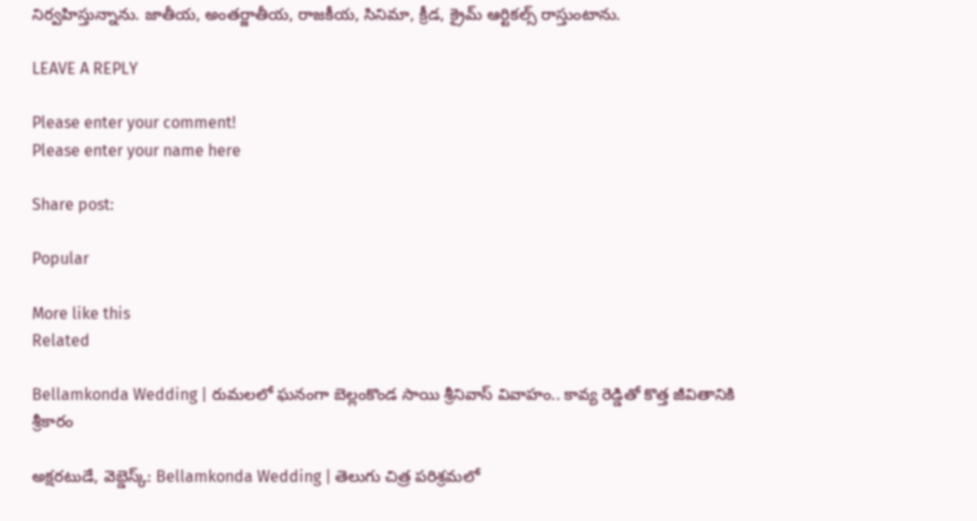నిర్వహిస్తున్నాను. జాతీయ, అంతర్జాతీయ, రాజకీయ, సినిమా, క్రీడ, క్రైమ్ ఆర్టికల్స్ రాస్తుంటాను.

LEAVE A REPLY

Please enter your comment!
Please enter your name here

Share post:

Popular

More like this
Related

Bellamkonda Wedding | రుమలలో ఘనంగా బెల్లంకొండ సాయి శ్రీనివాస్ వివాహం.. కావ్య రెడ్డితో కొత్త జీవితానికి శ్రీకారం

అక్షరటుడే, వెబ్డెస్క్: Bellamkonda Wedding | తెలుగు చిత్ర పరిశ్రమలో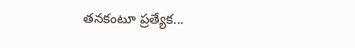తనకంటూ ప్రత్యేక...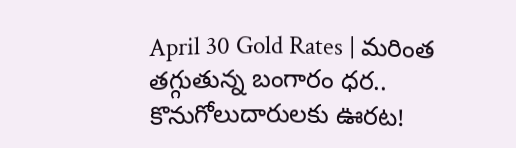April 30 Gold Rates | మ‌రింత త‌గ్గుతున్న బంగారం ధ‌ర‌.. కొనుగోలుదారులకు ఊరట!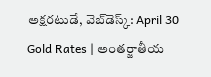అక్షరటుడే, వెబ్‌డెస్క్‌: April 30 Gold Rates | అంతర్జాతీయ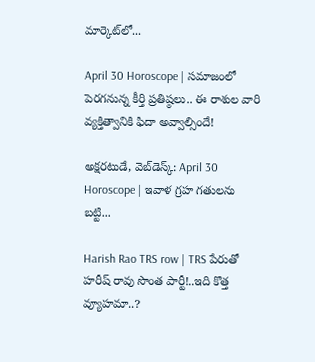మార్కెట్‌లో...

April 30 Horoscope | సమాజంలో పెరగనున్న కీర్తి ప్రతిష్ఠలు.. ఈ రాశుల వారి వ్యక్తిత్వానికి ఫిదా అవ్వాల్సిందే!

అక్షరటుడే, వెబ్‌డెస్క్‌: April 30 Horoscope | ఇవాళ గ్రహ గతులను బట్టి...

Harish Rao TRS row | TRS పేరుతో హరీష్ రావు సొంత పార్టీ!..ఇది కొత్త వ్యూహమా..?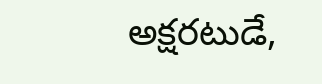అక్షరటుడే,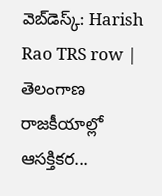వెబ్‌డెస్క్‌: Harish Rao TRS row | తెలంగాణ రాజకీయాల్లో ఆసక్తికర...